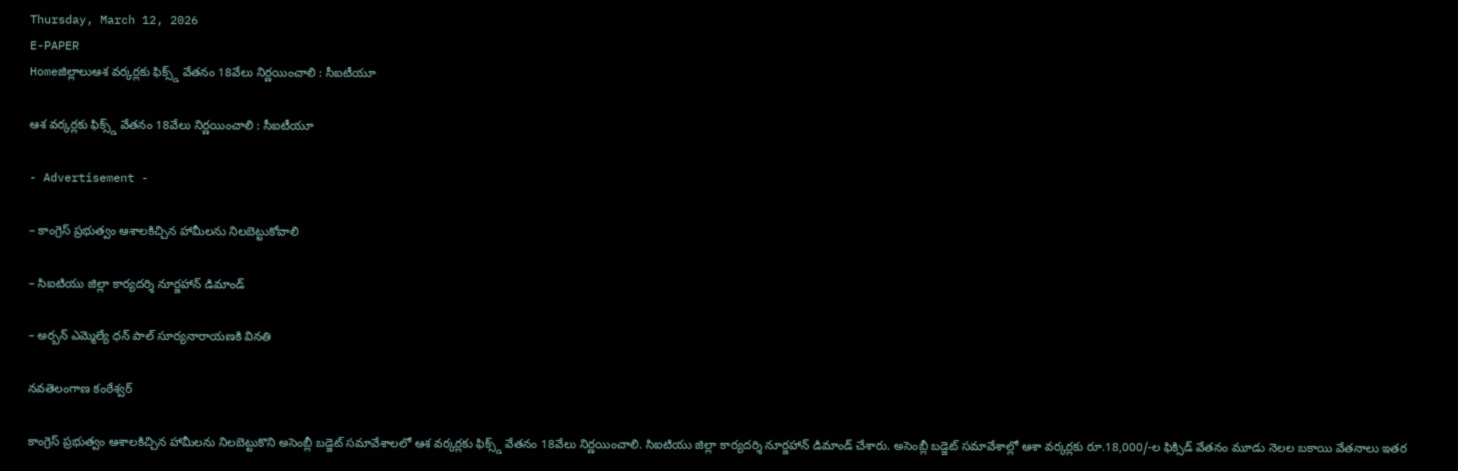Thursday, March 12, 2026
E-PAPER
Homeజిల్లాలుఆశ వర్కర్లకు ఫిక్స్డ్ వేతనం 18వేలు నిర్ణయించాలి : సీఐటీయూ

ఆశ వర్కర్లకు ఫిక్స్డ్ వేతనం 18వేలు నిర్ణయించాలి : సీఐటీయూ

- Advertisement -

– కాంగ్రెస్ ప్రభుత్వం ఆశాలకిచ్చిన హామీలను నిలబెట్టుకోవాలి

– సిఐటియు జిల్లా కార్యదర్శి నూర్జహాన్ డిమాండ్

– అర్బన్ ఎమ్మెల్యే ధన్ పాల్ సూర్యనారాయణకి వినతి

నవతెలంగాణ కంఠేశ్వర్

కాంగ్రెస్ ప్రభుత్వం ఆశాలకిచ్చిన హామీలను నిలబెట్టుకొని అసెంబ్లీ బడ్జెట్ సమావేశాలలో ఆశ వర్కర్లకు ఫిక్స్డ్ వేతనం 18వేలు నిర్ణయించాలి. సిఐటియు జిల్లా కార్యదర్శి నూర్జహాన్ డిమాండ్ చేశారు. అసెంబ్లీ బడ్జెట్ సమావేశాల్లో ఆశా వర్కర్లకు రూ.18,000/-ల ఫిక్సిడ్ వేతనం మూడు నెలల బకాయి వేతనాలు ఇతర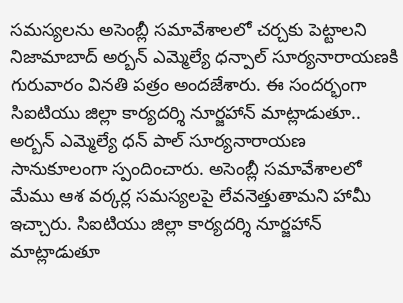సమస్యలను అసెంబ్లీ సమావేశాలలో చర్చకు పెట్టాలని నిజామాబాద్ అర్బన్ ఎమ్మెల్యే ధన్పాల్ సూర్యనారాయణకి గురువారం వినతి పత్రం అందజేశారు. ఈ సందర్భంగా సిఐటియు జిల్లా కార్యదర్శి నూర్జహాన్ మాట్లాడుతూ.. అర్బన్ ఎమ్మెల్యే ధన్ పాల్ సూర్యనారాయణ సానుకూలంగా స్పందించారు. అసెంబ్లీ సమావేశాలలో మేము ఆశ వర్కర్ల సమస్యలపై లేవనెత్తుతామని హామీ ఇచ్చారు. సిఐటియు జిల్లా కార్యదర్శి నూర్జహాన్ మాట్లాడుతూ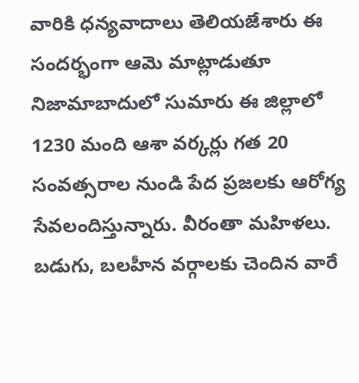వారికి ధన్యవాదాలు తెలియజేశారు ఈ సందర్భంగా ఆమె మాట్లాడుతూ నిజామాబాదులో సుమారు ఈ జిల్లాలో 1230 మంది ఆశా వర్కర్లు గత 20 సంవత్సరాల నుండి పేద ప్రజలకు ఆరోగ్య సేవలందిస్తున్నారు. వీరంతా మహిళలు. బడుగు, బలహీన వర్గాలకు చెందిన వారే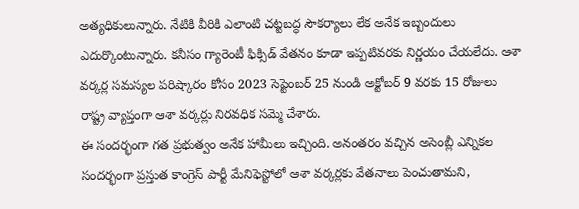అత్యధికులున్నారు. నేటికి వీరికి ఎలాంటి చట్టబద్ధ సౌకర్యాలు లేక అనేక ఇబ్బందులు ఎదుర్కొంటున్నారు. కనీసం గ్యారెంటీ ఫిక్సిడ్ వేతనం కూడా ఇప్పటివరకు నిర్ణయం చేయలేదు. ఆశా వర్కర్ల సమస్యల పరిష్కారం కోసం 2023 సెప్టెంబర్ 25 నుండి అక్టోబర్ 9 వరకు 15 రోజులు రాష్ట్ర వ్యాప్తంగా ఆశా వర్కర్లు నిరవధిక సమ్మె చేశారు.
ఈ సందర్భంగా గత ప్రభుత్వం అనేక హామీలు ఇచ్చింది. అనంతరం వచ్చిన అసెంబ్లీ ఎన్నికల సందర్భంగా ప్రస్తుత కాంగ్రెస్ పార్టీ మేనిఫెస్టోలో ఆశా వర్కర్లకు వేతనాలు పెంచుతామని,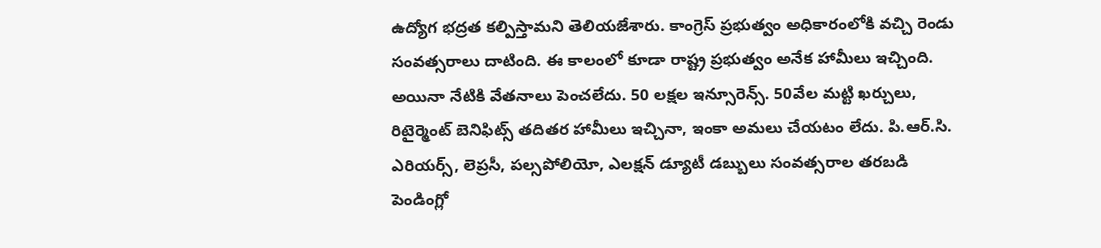ఉద్యోగ భద్రత కల్పిస్తామని తెలియజేశారు. కాంగ్రెస్ ప్రభుత్వం అధికారంలోకి వచ్చి రెండు సంవత్సరాలు దాటింది. ఈ కాలంలో కూడా రాష్ట్ర ప్రభుత్వం అనేక హామీలు ఇచ్చింది. అయినా నేటికి వేతనాలు పెంచలేదు. 50 లక్షల ఇన్సూరెన్స్. 50వేల మట్టి ఖర్చులు, రిటైర్మెంట్ బెనిఫిట్స్ తదితర హామీలు ఇచ్చినా, ఇంకా అమలు చేయటం లేదు. పి.ఆర్.సి. ఎరియర్స్, లెప్రసీ, పల్సపోలియో, ఎలక్షన్ డ్యూటీ డబ్బులు సంవత్సరాల తరబడి పెండింగ్లో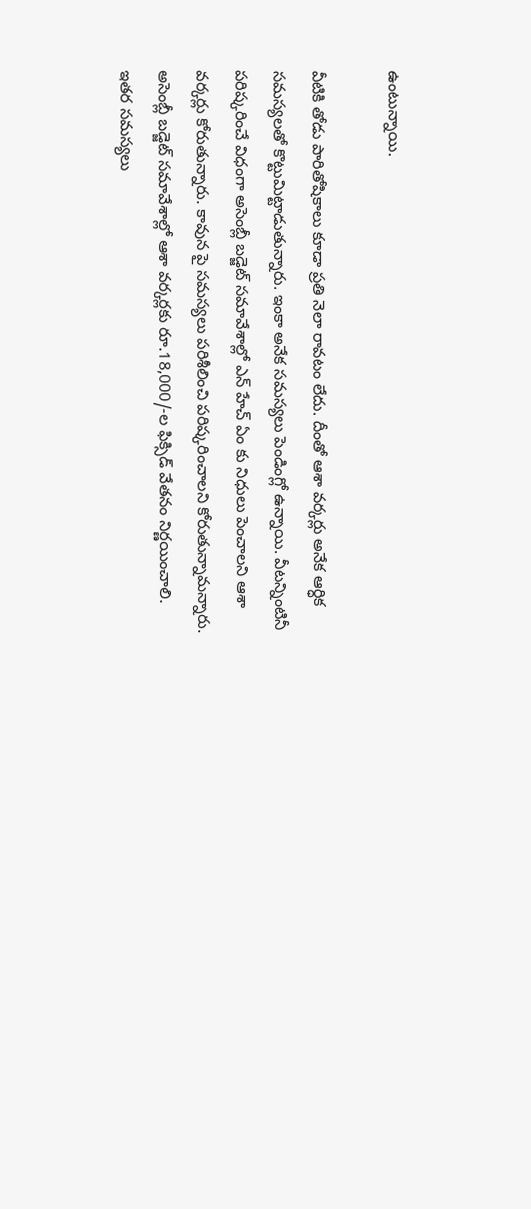ఉంటున్నాయి.

వీటికి తోడు పారితోషికాలు కూడా ప్రతి నెలా రావటం లేదు. దీంతో ఆశా వర్కర్లు అనేక ఆర్ధిక సమస్యలతో కొట్టుమిట్టాడుతున్నారు. ఇంకా అనేక సమస్యలు పెండింగ్లో ఉన్నాయి. వీటన్నింటినీ పరిష్కరించే విధంగా అసెంబ్లీ బడ్జెట్ సమావేశాల్లో ఎన్ హేచ్ ఏం కు నిధులు పెంచాలని ఆశా వర్కర్లు కోరుతున్నారు. కావున పై సమస్యలు పరిశీలించి పరిష్కరించాలని కోరుతున్నామన్నారు. అసెంబ్లీ బడ్జెట్ సమావేశాల్లో ఆశా వర్కర్లకు రూ.18,000/-ల ఫిక్సిడ్ వేతనం నిర్ణయించాలి. ఇతర సమస్యలు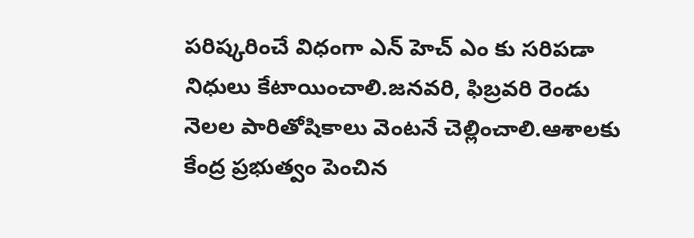పరిష్కరించే విధంగా ఎన్ హెచ్ ఎం కు సరిపడా నిధులు కేటాయించాలి.జనవరి, ఫిబ్రవరి రెండు నెలల పారితోషికాలు వెంటనే చెల్లించాలి.ఆశాలకు కేంద్ర ప్రభుత్వం పెంచిన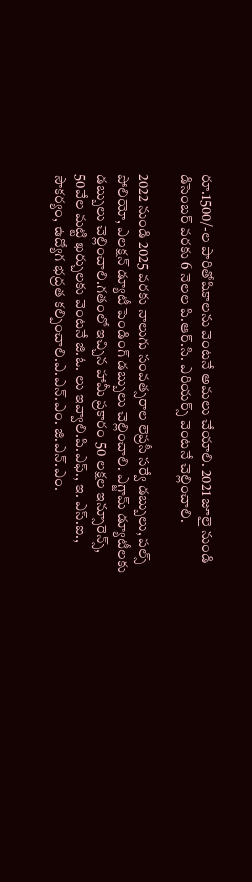రూ.1500/-ల పారితోషికాలను వెంటనే అమలు చేయాలి. 2021 జూలై నుండి డిసెంబర్ వరకు 6 నెలల పి.ఆర్.సి. ఎరియర్స్ వెంటనే చెల్లించాలి.

2022 నుండి 2025 వరకు నాలుగు సంవత్సరాల లెప్రసీ సర్వే డబ్బులు, పల్స్ పోలియో, ఎలక్షన్ డ్యూటీ పెండింగ్ డబ్బులు చెల్లించాలి. ఎగ్జామ్ డ్యూటీలకు డబ్బులు చెల్లించాలి.గతంలో ఇచ్చిన హామీ ప్రకారం 50 లక్షల ఇన్సూరెన్స్, 50వేల మట్టి ఖర్చులకు వెంటనే జి.ఓ. లు ఇవ్వాలి.పి.ఎఫ్., ఇ. ఎస్.ఐ., సౌకర్యం, ఉద్యోగ భద్రత కల్పించాలి.ఎ.ఎన్.ఎం. జి.ఎన్.ఎం.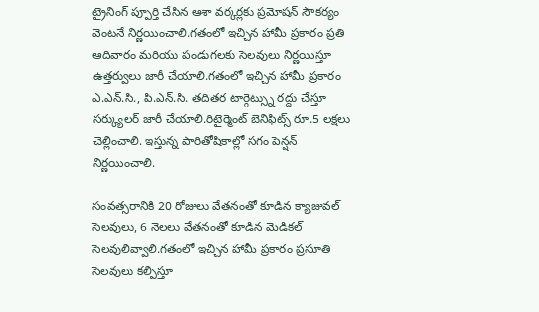ట్రైనింగ్ ప్పూర్తి చేసిన ఆశా వర్కర్లకు ప్రమోషన్ సౌకర్యం వెంటనే నిర్ణయించాలి.గతంలో ఇచ్చిన హామీ ప్రకారం ప్రతి ఆదివారం మరియు పండుగలకు సెలవులు నిర్ణయిస్తూ ఉత్తర్వులు జారీ చేయాలి.గతంలో ఇచ్చిన హామీ ప్రకారం ఎ.ఎన్.సి., పి.ఎన్.సి. తదితర టార్గెట్స్ను రద్దు చేస్తూ సర్క్యులర్ జారీ చేయాలి.రిటైర్మెంట్ బెనిఫిట్స్ రూ.5 లక్షలు చెల్లించాలి. ఇస్తున్న పారితోషికాల్లో సగం పెన్షన్ నిర్ణయించాలి.

సంవత్సరానికి 20 రోజులు వేతనంతో కూడిన క్యాజువల్ సెలవులు, 6 నెలలు వేతనంతో కూడిన మెడికల్ సెలవులివ్వాలి.గతంలో ఇచ్చిన హామీ ప్రకారం ప్రసూతి సెలవులు కల్పిస్తూ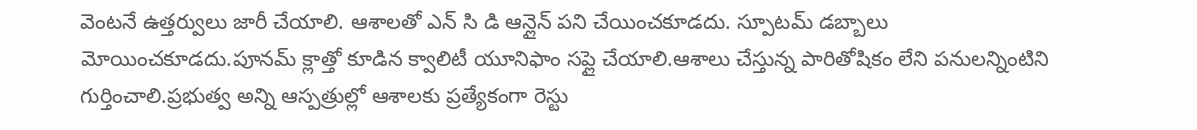వెంటనే ఉత్తర్వులు జారీ చేయాలి. ఆశాలతో ఎన్ సి డి ఆన్లైన్ పని చేయించకూడదు. స్పూటమ్ డబ్బాలు మోయించకూడదు.పూనమ్ క్లాత్తో కూడిన క్వాలిటీ యూనిఫాం సప్లై చేయాలి.ఆశాలు చేస్తున్న పారితోషికం లేని పనులన్నింటిని గుర్తించాలి.ప్రభుత్వ అన్ని ఆస్పత్రుల్లో ఆశాలకు ప్రత్యేకంగా రెస్టు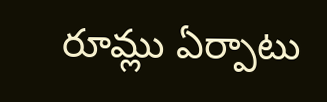రూమ్లు ఏర్పాటు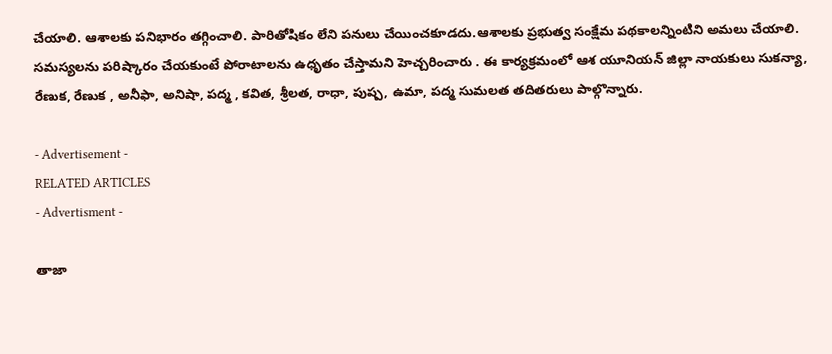చేయాలి. ఆశాలకు పనిభారం తగ్గించాలి. పారితోషికం లేని పనులు చేయించకూడదు.ఆశాలకు ప్రభుత్వ సంక్షేమ పథకాలన్నింటిని అమలు చేయాలి. సమస్యలను పరిష్కారం చేయకుంటే పోరాటాలను ఉధృతం చేస్తామని హెచ్చరించారు . ఈ కార్యక్రమంలో ఆశ యూనియన్ జిల్లా నాయకులు సుకన్యా, రేణుక, రేణుక , అనీఫా, అనిషా, పద్మ , కవిత, శ్రీలత, రాధా, పుష్ప, ఉమా, పద్మ సుమలత తదితరులు పాల్గొన్నారు.

- Advertisement -
RELATED ARTICLES
- Advertisment -

తాజా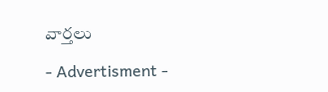వార్తలు

- Advertisment -